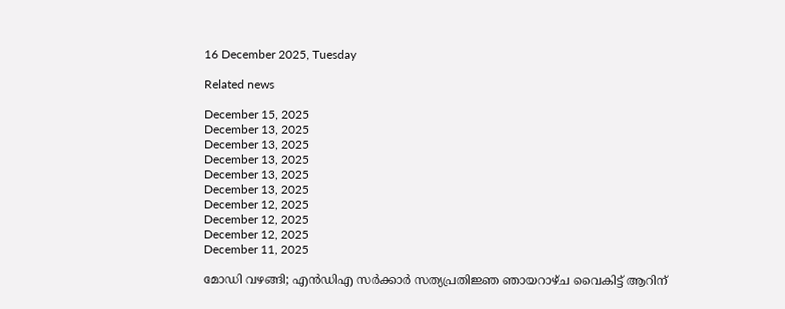16 December 2025, Tuesday

Related news

December 15, 2025
December 13, 2025
December 13, 2025
December 13, 2025
December 13, 2025
December 13, 2025
December 12, 2025
December 12, 2025
December 12, 2025
December 11, 2025

മോഡി വഴങ്ങി; എന്‍ഡിഎ സര്‍ക്കാര്‍ സത്യപ്രതിജ്ഞ ഞായറാഴ്ച വൈകിട്ട് ആറിന്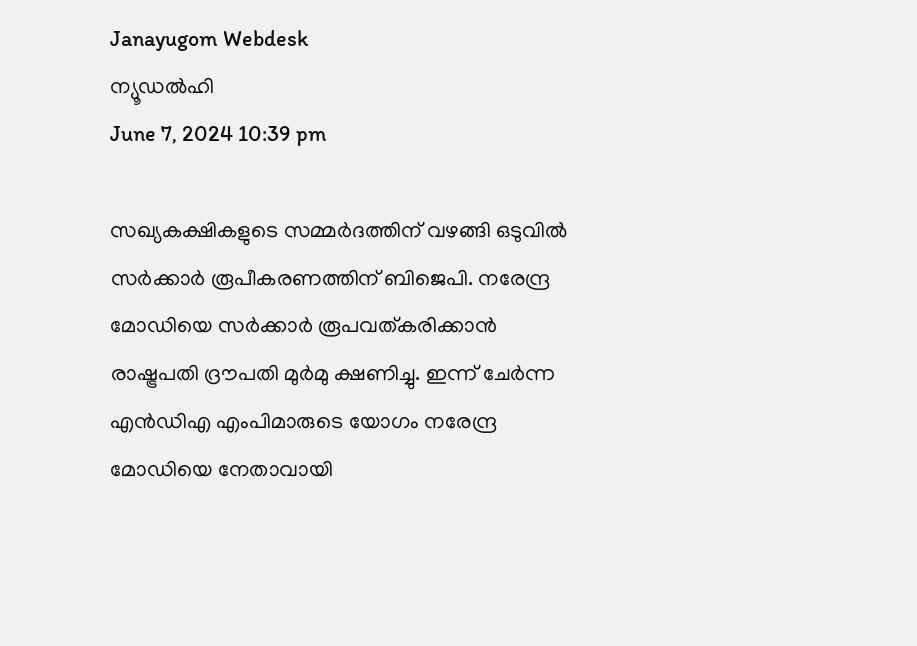Janayugom Webdesk
ന്യൂഡല്‍ഹി
June 7, 2024 10:39 pm

സഖ്യകക്ഷികളുടെ സമ്മര്‍ദത്തിന് വഴങ്ങി ഒടുവില്‍ സര്‍ക്കാര്‍ രൂപീകരണത്തിന് ബിജെപി. നരേന്ദ്ര മോഡിയെ സർക്കാർ രൂപവത്കരിക്കാൻ രാഷ്ട്രപതി ദ്രൗപതി മുർമു ക്ഷണിച്ചു. ഇന്ന് ചേര്‍ന്ന എന്‍ഡിഎ എംപിമാരുടെ യോഗം നരേന്ദ്ര മോഡിയെ നേതാവായി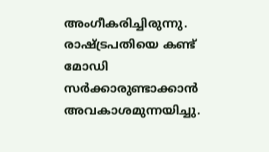അംഗീകരിച്ചിരുന്നു. രാഷ്ട്രപതിയെ കണ്ട് മോഡി സർക്കാരുണ്ടാക്കാൻ അവകാശമുന്നയിച്ചു.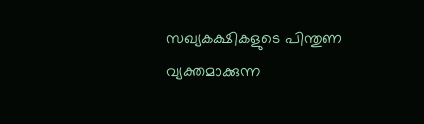സഖ്യകക്ഷികളുടെ പിന്തുണ വ്യക്തമാക്കുന്ന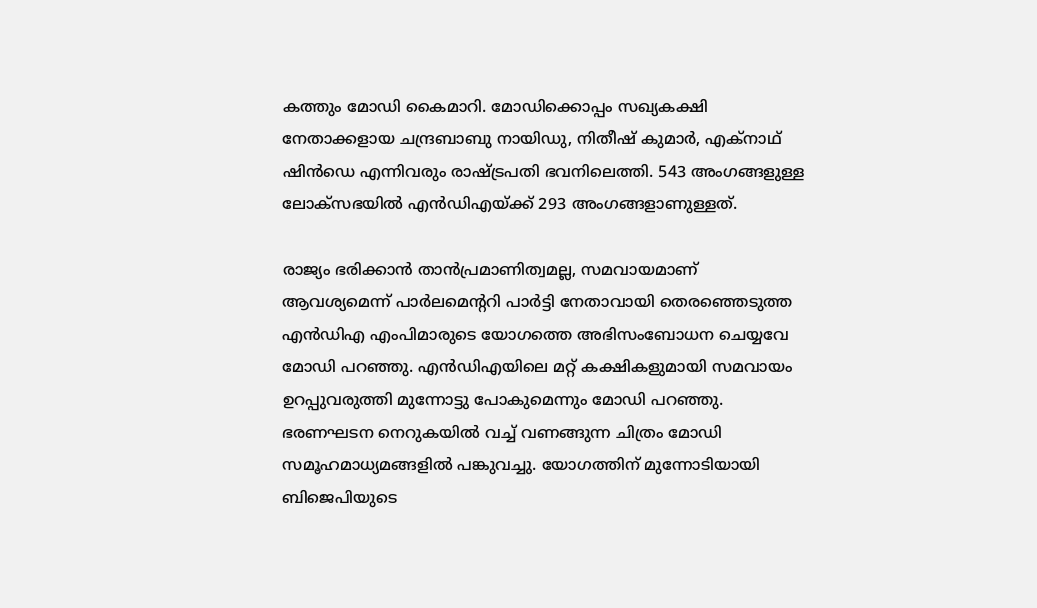കത്തും മോഡി കൈമാറി. മോഡിക്കൊപ്പം സഖ്യകക്ഷി നേതാക്കളായ ചന്ദ്രബാബു നായിഡു, നിതീഷ് കുമാർ, എക്നാഥ് ഷിൻഡെ എന്നിവരും രാഷ്ട്രപതി ഭവനിലെത്തി. 543 അംഗങ്ങളുള്ള ലോക്‌സഭയില്‍ എന്‍ഡിഎയ്ക്ക് 293 അംഗങ്ങളാണുള്ളത്.

രാജ്യം ഭരിക്കാന്‍ താന്‍പ്രമാണിത്വമല്ല, സമവായമാണ് ആവശ്യമെന്ന് പാര്‍ലമെന്ററി പാര്‍ട്ടി നേതാവായി തെരഞ്ഞെടുത്ത എന്‍ഡിഎ എംപിമാരുടെ യോഗത്തെ അഭിസംബോധന ചെയ്യവേ മോഡി പറഞ്ഞു. എന്‍ഡിഎയിലെ മറ്റ് കക്ഷികളുമായി സമവായം ഉറപ്പുവരുത്തി മുന്നോട്ടു പോകുമെന്നും മോഡി പറഞ്ഞു. ഭരണഘടന നെറുകയിൽ വച്ച് വണങ്ങുന്ന ചിത്രം മോഡി സമൂഹമാധ്യമങ്ങളില്‍ പങ്കുവച്ചു. യോഗത്തിന് മുന്നോടിയായി ബിജെപിയുടെ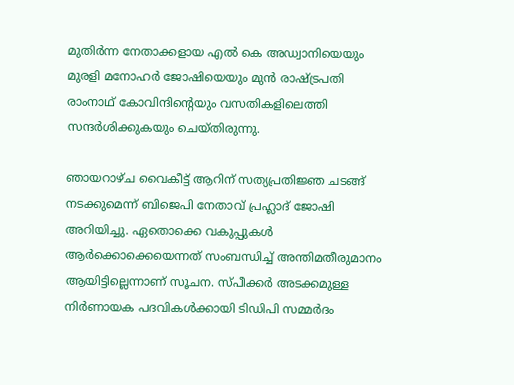മുതിര്‍ന്ന നേതാക്കളായ എല്‍ കെ അഡ്വാനിയെയും മുരളി മനോഹര്‍ ജോഷിയെയും മുന്‍ രാഷ്ട്രപതി രാംനാഥ് കോവിന്ദിന്റെയും വസതികളിലെത്തി സന്ദര്‍ശിക്കുകയും ചെയ്തിരുന്നു.

ഞായറാഴ്ച വൈകീട്ട് ആറിന് സത്യപ്രതിജ്ഞ ചടങ്ങ് നടക്കുമെന്ന് ബിജെപി നേതാവ് പ്രഹ്ലാദ് ജോഷി അറിയിച്ചു. ഏതൊക്കെ വകുപ്പുകൾ ആർക്കൊക്കെയെന്നത് സംബന്ധിച്ച് അന്തിമതീരുമാനം ആയിട്ടില്ലെന്നാണ് സൂചന. സ്പീക്കർ അടക്കമുള്ള നിർണായക പദവികൾക്കായി ടിഡിപി സമ്മര്‍ദം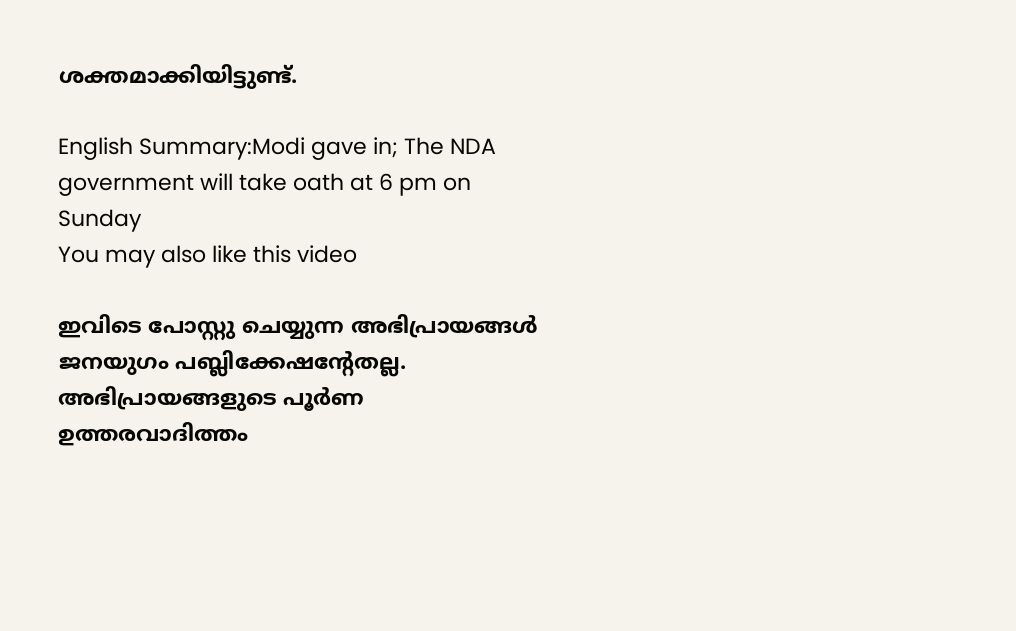ശക്തമാക്കിയിട്ടുണ്ട്.

English Summary:Modi gave in; The NDA government will take oath at 6 pm on Sunday
You may also like this video

ഇവിടെ പോസ്റ്റു ചെയ്യുന്ന അഭിപ്രായങ്ങള്‍ ജനയുഗം പബ്ലിക്കേഷന്റേതല്ല. അഭിപ്രായങ്ങളുടെ പൂര്‍ണ ഉത്തരവാദിത്തം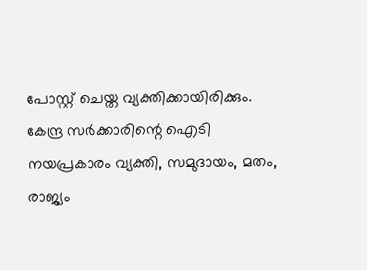പോസ്റ്റ് ചെയ്ത വ്യക്തിക്കായിരിക്കും. കേന്ദ്ര സര്‍ക്കാരിന്റെ ഐടി നയപ്രകാരം വ്യക്തി, സമുദായം, മതം, രാജ്യം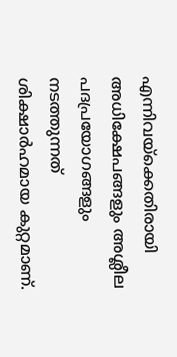എന്നിവയ്‌ക്കെതിരായി അധിക്ഷേപങ്ങളും അശ്ലീല പദപ്രയോഗങ്ങളും നടത്തുന്നത് ശിക്ഷാര്‍ഹമായ കുറ്റമാണ്.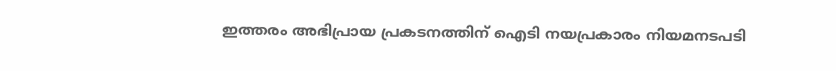ഇത്തരം അഭിപ്രായ പ്രകടനത്തിന് ഐടി നയപ്രകാരം നിയമനടപടി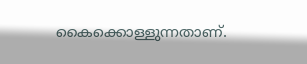കൈക്കൊള്ളുന്നതാണ്.